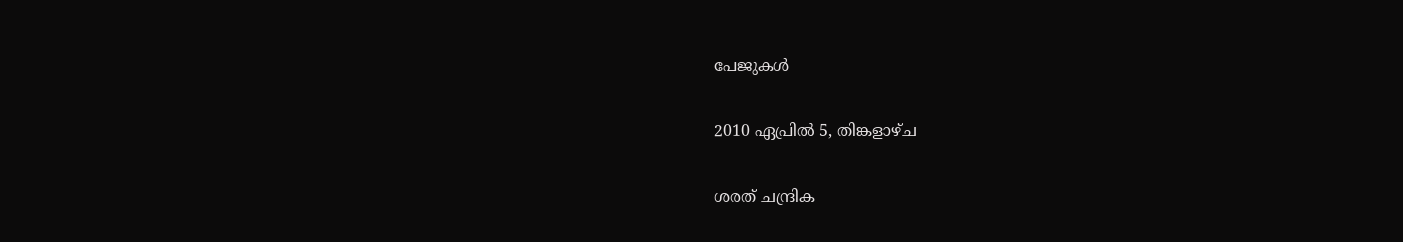പേജുകള്‍‌

2010 ഏപ്രിൽ 5, തിങ്കളാഴ്‌ച

ശരത്‌ ചന്ദ്രിക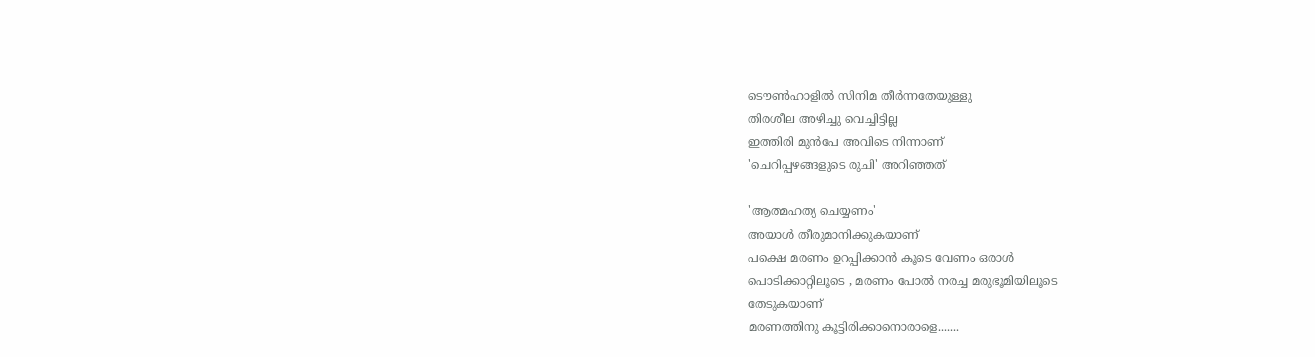ടൌണ്‍ഹാളില്‍ സിനിമ തീര്‍ന്നതേയുള്ളു
തിരശീല അഴിച്ചു വെച്ചിട്ടില്ല
ഇത്തിരി മുന്‍പേ അവിടെ നിന്നാണ്‌
'ചെറിപ്പഴങ്ങളുടെ രുചി' അറിഞ്ഞത്‌

'ആത്മഹത്യ ചെയ്യണം'
അയാള്‍ തീരുമാനിക്കുകയാണ്‌
പക്ഷെ മരണം ഉറപ്പിക്കാന്‍ കൂടെ വേണം ഒരാള്‍
പൊടിക്കാറ്റിലൂടെ , മരണം പോല്‍ നരച്ച മരുഭൂമിയിലൂടെ
തേടുകയാണ്‌
മരണത്തിനു കൂട്ടിരിക്കാനൊരാളെ.......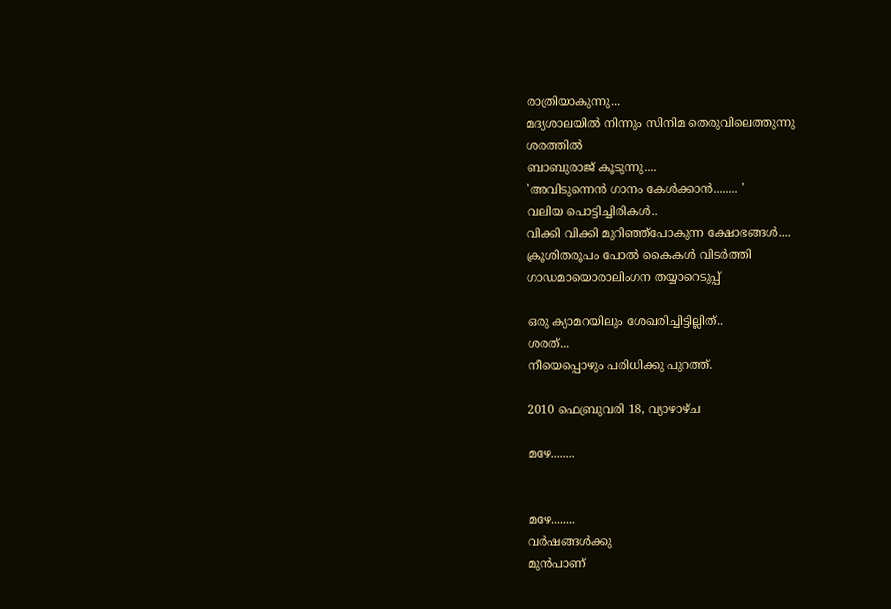രാത്രിയാകുന്നു...
മദ്യശാലയില്‍ നിന്നും സിനിമ തെരുവിലെത്തുന്നു
ശരത്തില്‍
ബാബുരാജ്‌ കൂടുന്നു....
'അവിടുന്നെന്‍ ഗാനം കേള്‍ക്കാന്‍........ '
വലിയ പൊട്ടിച്ചിരികള്‍..
വിക്കി വിക്കി മുറിഞ്ഞ്പോകുന്ന ക്ഷോഭങ്ങള്‍....
ക്രൂശിതരൂപം പോല്‍ കൈകള്‍ വിടര്‍ത്തി
ഗാഡമായൊരാലിംഗന തയ്യാറെടുപ്പ്‌

ഒരു ക്യാമറയിലും ശേഖരിച്ചിട്ടില്ലിത്‌..
ശരത്‌...
നീയെപ്പൊഴും പരിധിക്കു പുറത്ത്‌.

2010 ഫെബ്രുവരി 18, വ്യാഴാഴ്‌ച

മഴേ........


മഴേ........
വര്‍ഷങ്ങള്‍ക്കു
മുന്‍പാണ്‌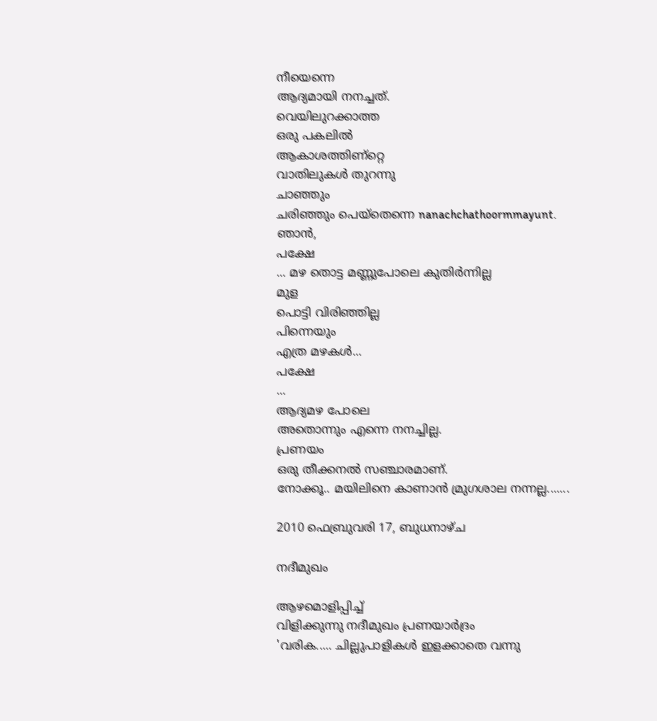നീയെന്നെ
ആദ്യമായി നനച്ചത്‌.
വെയിലുറക്കാത്ത
ഒരു പകലില്‍
ആകാശത്തിണ്റ്റെ
വാതിലുകള്‍ തുറന്നു
ചാഞ്ഞും
ചരിഞ്ഞും പെയ്തെന്നെ nanachchathoormmayunt.
ഞാന്‍,
പക്ഷേ
... മഴ തൊട്ട മണ്ണുപോലെ കുതിര്‍ന്നില്ല
മുള
പൊട്ടി വിരിഞ്ഞില്ല
പിന്നെയും
എത്ര മഴകള്‍...
പക്ഷേ
...
ആദ്യമഴ പോലെ
അതൊന്നും എന്നെ നനച്ചില്ല.
പ്രണയം
ഒരു തീക്കനല്‍ സഞ്ചാരമാണ്‌.
നോക്കൂ.. മയിലിനെ കാണാന്‍ മ്രുഗശാല നന്നല്ല.......

2010 ഫെബ്രുവരി 17, ബുധനാഴ്‌ച

നദീമുഖം

ആഴമൊളിപ്പിച്ച്‌
വിളിക്കുന്നു നദീമുഖം പ്രണയാര്‍ദ്രം
'വരിക..... ചില്ലുപാളികള്‍ ഇളക്കാതെ വന്നു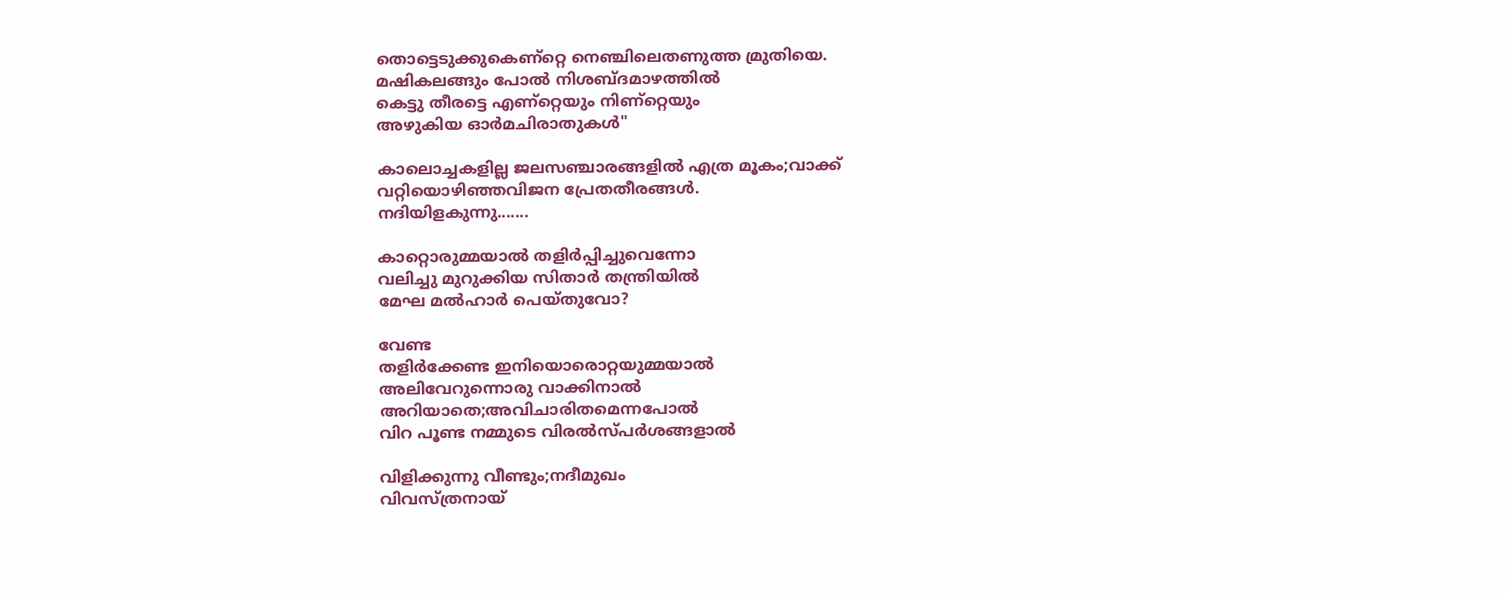തൊട്ടെടുക്കുകെണ്റ്റെ നെഞ്ചിലെതണുത്ത മ്രുതിയെ.
മഷികലങ്ങും പോല്‍ നിശബ്ദമാഴത്തില്‍
കെട്ടു തീരട്ടെ എണ്റ്റെയും നിണ്റ്റെയും
അഴുകിയ ഓര്‍മചിരാതുകള്‍"

കാലൊച്ചകളില്ല ജലസഞ്ചാരങ്ങളില്‍ എത്ര മൂകം;വാക്ക്‌
വറ്റിയൊഴിഞ്ഞവിജന പ്രേതതീരങ്ങള്‍.
നദിയിളകുന്നു.......

കാറ്റൊരുമ്മയാല്‍ തളിര്‍പ്പിച്ചുവെന്നോ
വലിച്ചു മുറുക്കിയ സിതാര്‍ തന്ത്രിയില്‍
മേഘ മല്‍ഹാര്‍ പെയ്തുവോ?

വേണ്ട
തളിര്‍ക്കേണ്ട ഇനിയൊരൊറ്റയുമ്മയാല്‍
അലിവേറുന്നൊരു വാക്കിനാല്‍
അറിയാതെ;അവിചാരിതമെന്നപോല്‍
വിറ പൂണ്ട നമ്മുടെ വിരല്‍സ്പര്‍ശങ്ങളാല്‍

വിളിക്കുന്നു വീണ്ടും;നദീമുഖം
വിവസ്ത്രനായ്‌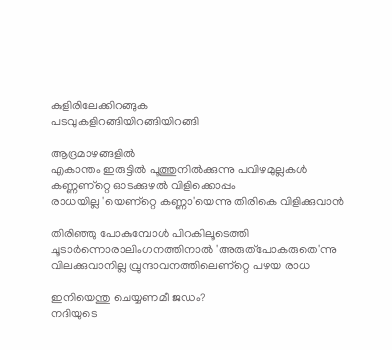കുളിരിലേക്കിറങ്ങുക
പടവുകളിറങ്ങിയിറങ്ങിയിറങ്ങി

ആദ്രമാഴങ്ങളില്‍
എകാന്തം ഇരുട്ടില്‍ പൂത്തുനില്‍ക്കുന്നു പവിഴമുല്ലകള്‍
കണ്ണണ്റ്റെ ഓടക്കുഴല്‍ വിളിക്കൊപ്പം
രാധയില്ല 'യെണ്റ്റെ കണ്ണാ'യെന്നു തിരികെ വിളിക്കുവാന്‍

തിരിഞ്ഞു പോകുമ്പോള്‍ പിറകിലൂടെത്തി
ചൂടാര്‍ന്നൊരാലിംഗനത്തിനാല്‍ 'അരുത്‌പോകരുതെ'ന്നു
വിലക്കുവാനില്ല വ്രുന്ദാവനത്തിലെണ്റ്റെ പഴയ രാധ

ഇനിയെന്തു ചെയ്യണമീ ജഡം?
നദിയുടെ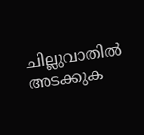ചില്ലുവാതില്‍ അടക്കുക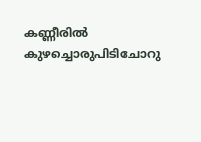കണ്ണീരില്‍ കുഴച്ചൊരുപിടിചോറു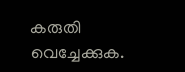കരുതി വെച്ചേക്കുക.